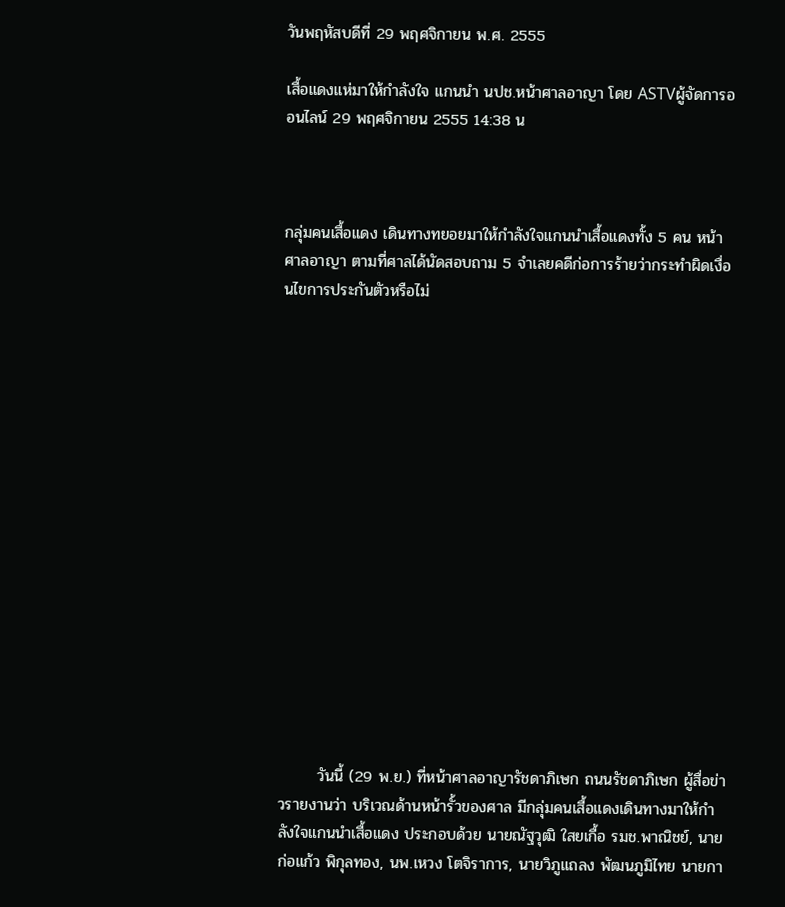วันพฤหัสบดีที่ 29 พฤศจิกายน พ.ศ. 2555

เสื้อแดงแห่มาให้กำลังใจ แกนนำ นปช.หน้าศาลอาญา โดย ASTVผู้จัดการออนไลน์ 29 พฤศจิกายน 2555 14:38 น



กลุ่มคนเสื้อแดง เดินทางทยอยมาให้กำลังใจแกนนำเสื้อแดงทั้ง 5 คน หน้าศาลอาญา ตามที่ศาลได้นัดสอบถาม 5 จำเลยคดีก่อการร้ายว่ากระทำผิดเงื่อนไขการประกันตัวหรือไม่
















       วันนี้ (29 พ.ย.) ที่หน้าศาลอาญารัชดาภิเษก ถนนรัชดาภิเษก ผู้สื่อข่าวรายงานว่า บริเวณด้านหน้ารั้วของศาล มีกลุ่มคนเสื้อแดงเดินทางมาให้กำลังใจแกนนำเสื้อแดง ประกอบด้วย นายณัฐวุฒิ ใสยเกื้อ รมช.พาณิชย์, นายก่อแก้ว พิกุลทอง, นพ.เหวง โตจิราการ, นายวิภูแถลง พัฒนภูมิไทย นายกา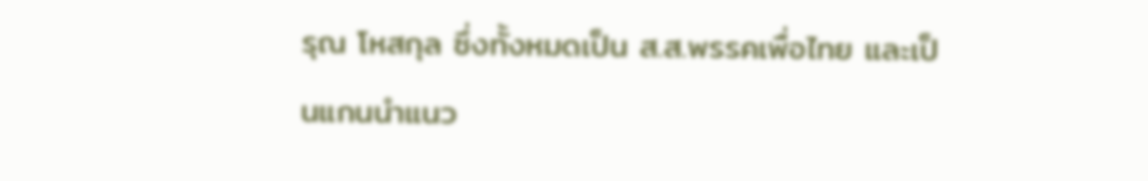รุณ โหสกุล ซึ่งทั้งหมดเป็น ส.ส.พรรคเพื่อไทย และเป็นแกนนำแนว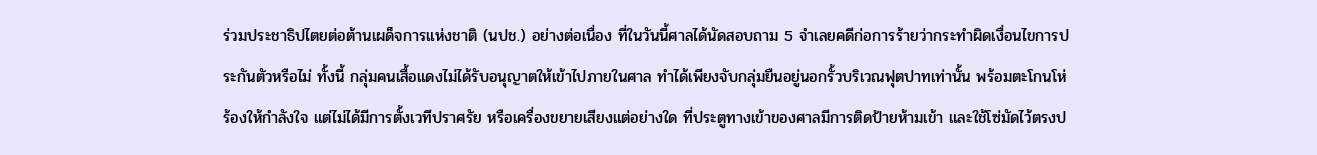ร่วมประชาธิปไตยต่อต้านเผด็จการแห่งชาติ (นปช.) อย่างต่อเนื่อง ที่ในวันนี้ศาลได้นัดสอบถาม 5 จำเลยคดีก่อการร้ายว่ากระทำผิดเงื่อนไขการประกันตัวหรือไม่ ทั้งนี้ กลุ่มคนเสื้อแดงไม่ได้รับอนุญาตให้เข้าไปภายในศาล ทำได้เพียงจับกลุ่มยืนอยู่นอกรั้วบริเวณฟุตปาทเท่านั้น พร้อมตะโกนโห่ร้องให้กำลังใจ แต่ไม่ได้มีการตั้งเวทีปราศรัย หรือเครื่องขยายเสียงแต่อย่างใด ที่ประตูทางเข้าของศาลมีการติดป้ายห้ามเข้า และใช้โซ่มัดไว้ตรงป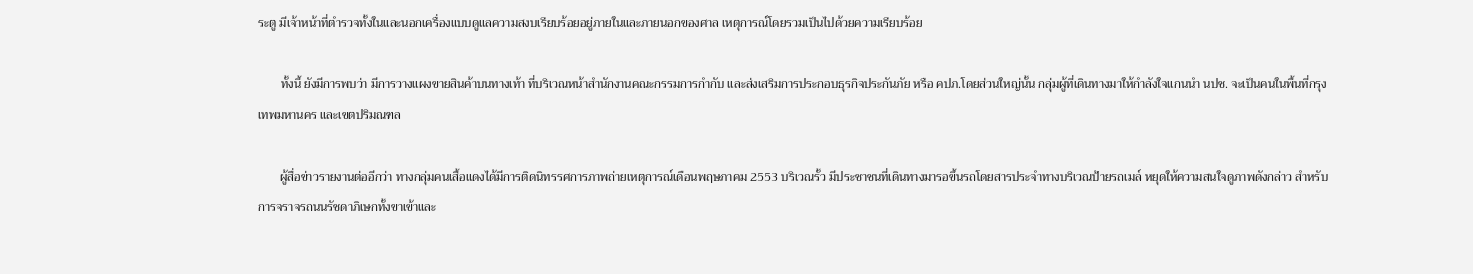ระตู มีเจ้าหน้าที่ตำรวจทั้งในและนอกเครื่องแบบดูแลความสงบเรียบร้อยอยู่ภายในและภายนอกของศาล เหตุการณ์โดยรวมเป็นไปด้วยความเรียบร้อย

       ทั้งนี้ ยังมีการพบว่า มีการวางแผงขายสินค้าบนทางเท้า ที่บริเวณหน้าสำนักงานคณะกรรมการกำกับ และส่งเสริมการประกอบธุรกิจประกันภัย หรือ คปภ.โดยส่วนใหญ่นั้น กลุ่มผู้ที่เดินทางมาให้กำลังใจแกนนำ นปช. จะเป็นคนในพื้นที่กรุงเทพมหานคร และเขตปริมณฑล

       ผู้สื่อข่าวรายงานต่ออีกว่า ทางกลุ่มคนเสื้อแดงได้มีการติดนิทรรศการภาพถ่ายเหตุการณ์เดือนพฤษภาคม 2553 บริเวณรั้ว มีประชาชนที่เดินทางมารอขึ้นรถโดยสารประจำทางบริเวณป้ายรถเมล์ หยุดให้ความสนใจดูภาพดังกล่าว สำหรับการจราจรถนนรัชดาภิเษกทั้งขาเข้าและ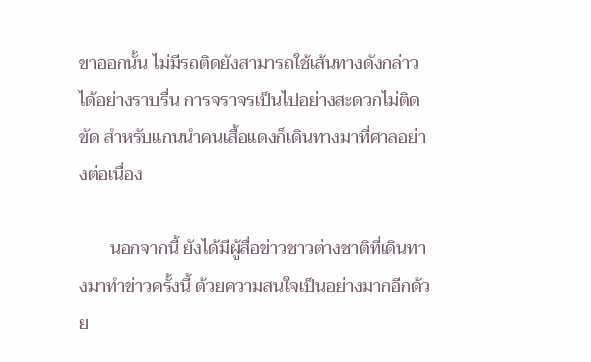ขาออกนั้น ไม่มีรถติดยังสามารถใช้เส้นทางดังกล่าวได้อย่างราบรื่น การจราจรเป็นไปอย่างสะดวกไม่ติดขัด สำหรับแกนนำคนเสื้อแดงก็เดินทางมาที่ศาลอย่างต่อเนื่อง

       นอกจากนี้ ยังได้มีผู้สื่อข่าวชาวต่างชาติที่เดินทางมาทำข่าวครั้งนี้ ด้วยความสนใจเป็นอย่างมากอีกด้วย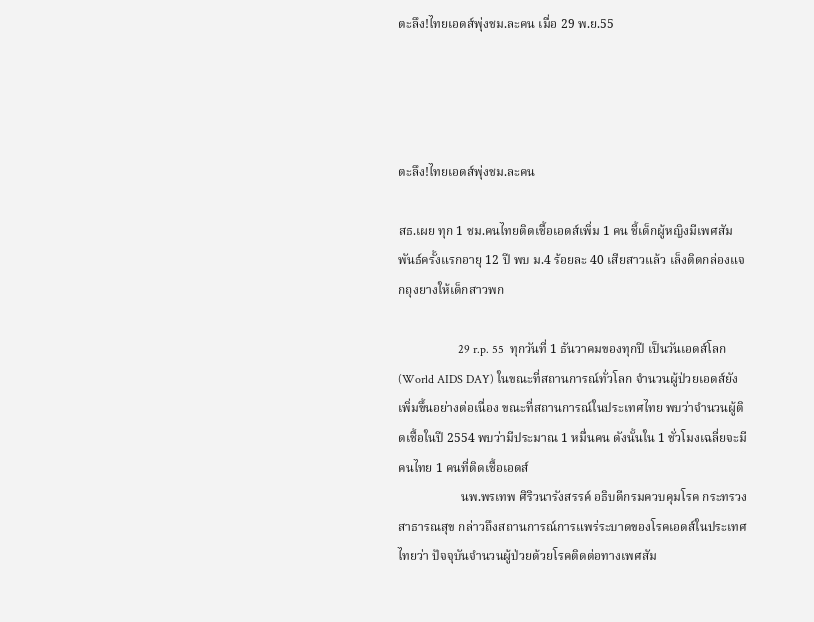ตะลึง!ไทยเอดส์พุ่งชม.ละคน เมื่อ 29 พ.ย.55




ตะลึง!ไทยเอดส์พุ่งชม.ละคน

สธ.เผย ทุก 1 ชม.คนไทยติดเชื้อเอดส์เพิ่ม 1 คน ชี้เด็กผู้หญิงมีเพศสัมพันธ์ครั้งแรกอายุ 12 ปี พบ ม.4 ร้อยละ 40 เสียสาวแล้ว เล็งติดกล่องแจกถุงยางให้เด็กสาวพก

                    29 r.p. 55  ทุกวันที่ 1 ธันวาคมของทุกปี เป็นวันเอดส์โลก (World AIDS DAY) ในขณะที่สถานการณ์ทั่วโลก จำนวนผู้ป่วยเอดส์ยังเพิ่มขึ้นอย่างต่อเนื่อง ขณะที่สถานการณ์ในประเทศไทย พบว่าจำนวนผู้ติดเชื้อในปี 2554 พบว่ามีประมาณ 1 หมื่นคน ดังนั้นใน 1 ชั่วโมงเฉลี่ยจะมีคนไทย 1 คนที่ติดเชื้อเอดส์
                    นพ.พรเทพ ศิริวนารังสรรค์ อธิบดีกรมควบคุมโรค กระทรวงสาธารณสุข กล่าวถึงสถานการณ์การแพร่ระบาดของโรคเอดส์ในประเทศไทยว่า ปัจจุบันจำนวนผู้ป่วยด้วยโรคติดต่อทางเพศสัม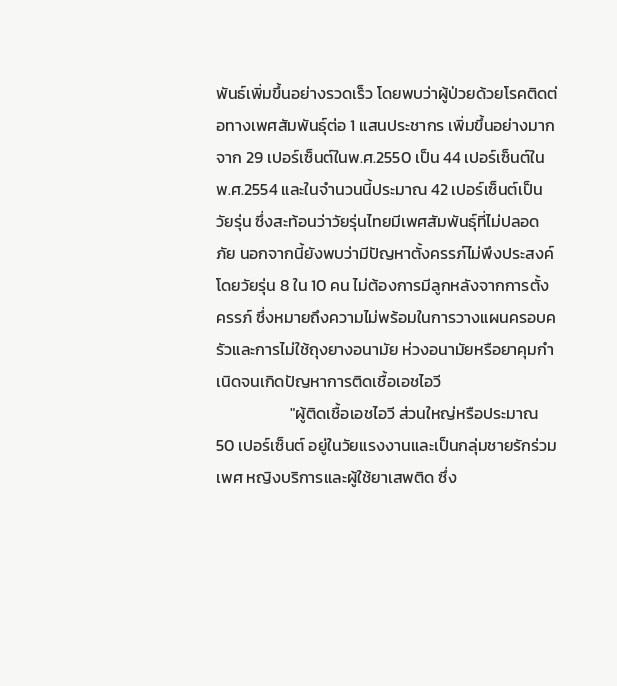พันธ์เพิ่มขึ้นอย่างรวดเร็ว โดยพบว่าผู้ป่วยด้วยโรคติดต่อทางเพศสัมพันธุ์ต่อ 1 แสนประชากร เพิ่มขึ้นอย่างมากจาก 29 เปอร์เซ็นต์ในพ.ศ.2550 เป็น 44 เปอร์เซ็นต์ใน พ.ศ.2554 และในจำนวนนี้ประมาณ 42 เปอร์เซ็นต์เป็นวัยรุ่น ซึ่งสะท้อนว่าวัยรุ่นไทยมีเพศสัมพันธุ์ที่ไม่ปลอดภัย นอกจากนี้ยังพบว่ามีปัญหาตั้งครรภ์ไม่พึงประสงค์โดยวัยรุ่น 8 ใน 10 คน ไม่ต้องการมีลูกหลังจากการตั้งครรภ์ ซึ่งหมายถึงความไม่พร้อมในการวางแผนครอบครัวและการไม่ใช้ถุงยางอนามัย ห่วงอนามัยหรือยาคุมกำเนิดจนเกิดปัญหาการติดเชื้อเอชไอวี
                    "ผู้ติดเชื้อเอชไอวี ส่วนใหญ่หรือประมาณ 50 เปอร์เซ็นต์ อยู่ในวัยแรงงานและเป็นกลุ่มชายรักร่วมเพศ หญิงบริการและผู้ใช้ยาเสพติด ซึ่ง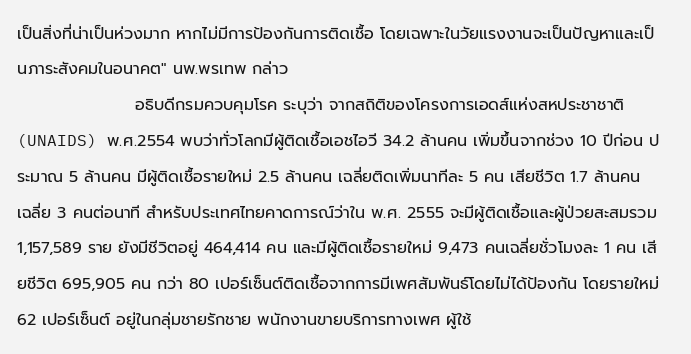เป็นสิ่งที่น่าเป็นห่วงมาก หากไม่มีการป้องกันการติดเชื้อ โดยเฉพาะในวัยแรงงานจะเป็นปัญหาและเป็นภาระสังคมในอนาคต" นพ.พรเทพ กล่าว
                    อธิบดีกรมควบคุมโรค ระบุว่า จากสถิติของโครงการเอดส์แห่งสหประชาชาติ (UNAIDS) พ.ศ.2554 พบว่าทั่วโลกมีผู้ติดเชื้อเอชไอวี 34.2 ล้านคน เพิ่มขึ้นจากช่วง 10 ปีก่อน ประมาณ 5 ล้านคน มีผู้ติดเชื้อรายใหม่ 2.5 ล้านคน เฉลี่ยติดเพิ่มนาทีละ 5 คน เสียชีวิต 1.7 ล้านคน เฉลี่ย 3 คนต่อนาที สำหรับประเทศไทยคาดการณ์ว่าใน พ.ศ. 2555 จะมีผู้ติดเชื้อและผู้ป่วยสะสมรวม 1,157,589 ราย ยังมีชีวิตอยู่ 464,414 คน และมีผู้ติดเชื้อรายใหม่ 9,473 คนเฉลี่ยชั่วโมงละ 1 คน เสียชีวิต 695,905 คน กว่า 80 เปอร์เซ็นต์ติดเชื้อจากการมีเพศสัมพันธ์โดยไม่ได้ป้องกัน โดยรายใหม่ 62 เปอร์เซ็นต์ อยู่ในกลุ่มชายรักชาย พนักงานขายบริการทางเพศ ผู้ใช้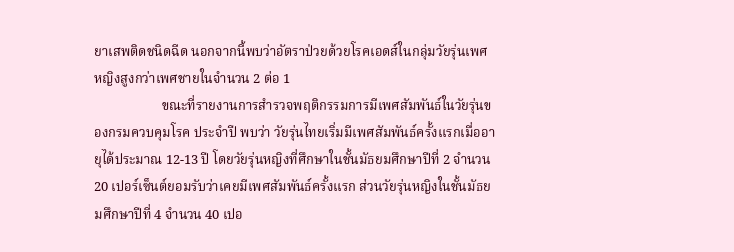ยาเสพติดชนิดฉีด นอกจากนี้พบว่าอัตราป่วยด้วยโรคเอดส์ในกลุ่มวัยรุ่นเพศหญิงสูงกว่าเพศชายในจำนวน 2 ต่อ 1
                    ขณะที่รายงานการสำรวจพฤติกรรมการมีเพศสัมพันธ์ในวัยรุ่นของกรมควบคุมโรค ประจำปี พบว่า วัยรุ่นไทยเริ่มมีเพศสัมพันธ์ครั้งแรกเมื่ออายุได้ประมาณ 12-13 ปี โดยวัยรุ่นหญิงที่ศึกษาในชั้นมัธยมศึกษาปีที่ 2 จำนวน 20 เปอร์เซ็นต์ยอมรับว่าเคยมีเพศสัมพันธ์ครั้งแรก ส่วนวัยรุ่นหญิงในชั้นมัธยมศึกษาปีที่ 4 จำนวน 40 เปอ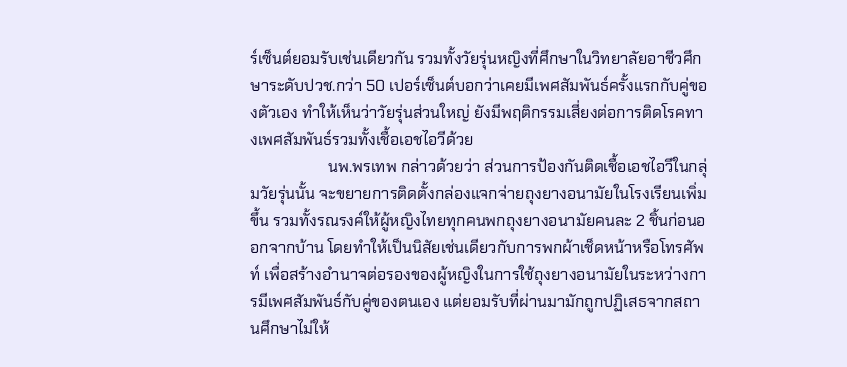ร์เซ็นต์ยอมรับเช่นเดียวกัน รวมทั้งวัยรุ่นหญิงที่ศึกษาในวิทยาลัยอาชีวศึกษาระดับปวช.กว่า 50 เปอร์เซ็นต์บอกว่าเคยมีเพศสัมพันธ์ครั้งแรกกับคู่ของตัวเอง ทำให้เห็นว่าวัยรุ่นส่วนใหญ่ ยังมีพฤติกรรมเสี่ยงต่อการติดโรคทางเพศสัมพันธ์รวมทั้งเชื้อเอชไอวีด้วย
                    นพ.พรเทพ กล่าวด้วยว่า ส่วนการป้องกันติดเชื้อเอชไอวีในกลุ่มวัยรุ่นนั้น จะขยายการติดตั้งกล่องแจกจ่ายถุงยางอนามัยในโรงเรียนเพิ่มขึ้น รวมทั้งรณรงค์ให้ผู้หญิงไทยทุกคนพกถุงยางอนามัยคนละ 2 ชิ้นก่อนออกจากบ้าน โดยทำให้เป็นนิสัยเช่นเดียวกับการพกผ้าเช็ดหน้าหรือโทรศัพท์ เพื่อสร้างอำนาจต่อรองของผู้หญิงในการใช้ถุงยางอนามัยในระหว่างการมีเพศสัมพันธ์กับคู่ของตนเอง แต่ยอมรับที่ผ่านมามักถูกปฏิเสธจากสถานศึกษาไม่ให้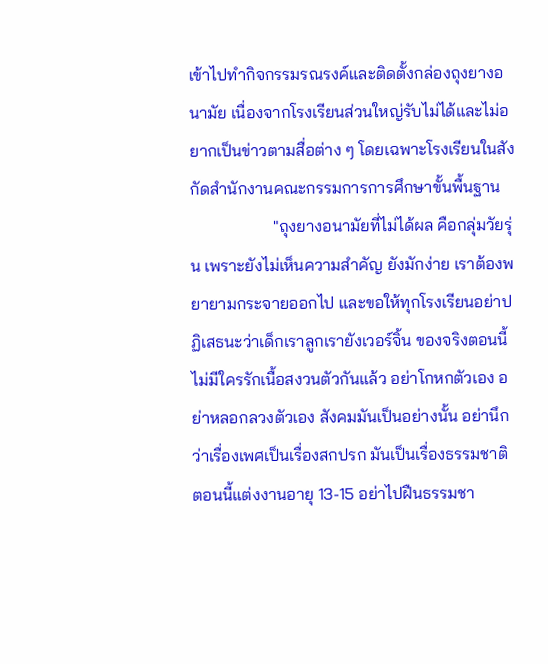เข้าไปทำกิจกรรมรณรงค์และติดตั้งกล่องถุงยางอนามัย เนื่องจากโรงเรียนส่วนใหญ่รับไม่ได้และไม่อยากเป็นข่าวตามสื่อต่าง ๆ โดยเฉพาะโรงเรียนในสังกัดสำนักงานคณะกรรมการการศึกษาขั้นพื้นฐาน
                    "ถุงยางอนามัยที่ไม่ได้ผล คือกลุ่มวัยรุ่น เพราะยังไม่เห็นความสำคัญ ยังมักง่าย เราต้องพยายามกระจายออกไป และขอให้ทุกโรงเรียนอย่าปฏิเสธนะว่าเด็กเราลูกเรายังเวอร์จิ้น ของจริงตอนนี้ไม่มีใครรักเนื้อสงวนตัวกันแล้ว อย่าโกหกตัวเอง อย่าหลอกลวงตัวเอง สังคมมันเป็นอย่างนั้น อย่านึกว่าเรื่องเพศเป็นเรื่องสกปรก มันเป็นเรื่องธรรมชาติ ตอนนี้แต่งงานอายุ 13-15 อย่าไปฝืนธรรมชา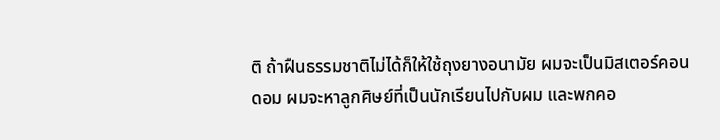ติ ถ้าฝืนธรรมชาติไม่ได้ก็ให้ใช้ถุงยางอนามัย ผมจะเป็นมิสเตอร์คอนดอม ผมจะหาลูกศิษย์ที่เป็นนักเรียนไปกับผม และพกคอ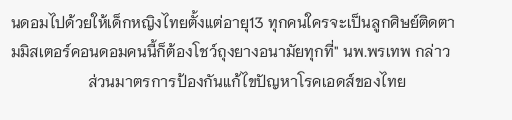นดอมไปด้วยให้เด็กหญิงไทยตั้งแต่อายุ13 ทุกคนใครจะเป็นลูกศิษย์ติดตามมิสเตอร์คอนดอมคนนี้ก็ต้องโชว์ถุงยางอนามัยทุกที่" นพ.พรเทพ กล่าว
                    ส่วนมาตรการป้องกันแก้ไขปัญหาโรคเอดส์ของไทย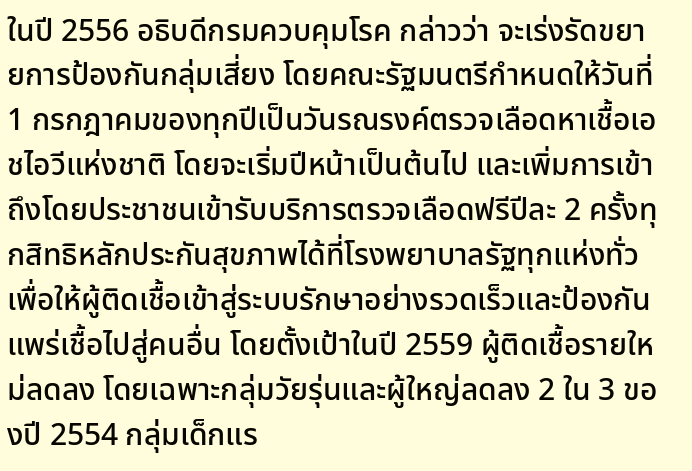ในปี 2556 อธิบดีกรมควบคุมโรค กล่าวว่า จะเร่งรัดขยายการป้องกันกลุ่มเสี่ยง โดยคณะรัฐมนตรีกำหนดให้วันที่ 1 กรกฎาคมของทุกปีเป็นวันรณรงค์ตรวจเลือดหาเชื้อเอชไอวีแห่งชาติ โดยจะเริ่มปีหน้าเป็นต้นไป และเพิ่มการเข้าถึงโดยประชาชนเข้ารับบริการตรวจเลือดฟรีปีละ 2 ครั้งทุกสิทธิหลักประกันสุขภาพได้ที่โรงพยาบาลรัฐทุกแห่งทั่ว เพื่อให้ผู้ติดเชื้อเข้าสู่ระบบรักษาอย่างรวดเร็วและป้องกันแพร่เชื้อไปสู่คนอื่น โดยตั้งเป้าในปี 2559 ผู้ติดเชื้อรายใหม่ลดลง โดยเฉพาะกลุ่มวัยรุ่นและผู้ใหญ่ลดลง 2 ใน 3 ของปี 2554 กลุ่มเด็กแร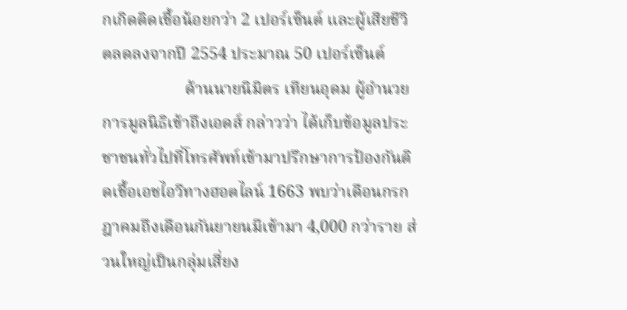กเกิดติดเชื้อน้อยกว่า 2 เปอร์เซ็นต์ และผู้เสียชีวิตลดลงจากปี 2554 ประมาณ 50 เปอร์เซ็นต์
                    ด้านนายนิมิตร เทียนอุดม ผู้อำนวยการมูลนิธิเข้าถึงเอดส์ กล่าวว่า ได้เก็บข้อมูลประชาชนทั่วไปที่โทรศัพท์เข้ามาปรึกษาการป้องกันติดเชื้อเอชไอวีทางฮอตไลน์ 1663 พบว่าเดือนกรกฎาคมถึงเดือนกันยายนมีเข้ามา 4,000 กว่าราย ส่วนใหญ่เป็นกลุ่มเสี่ยง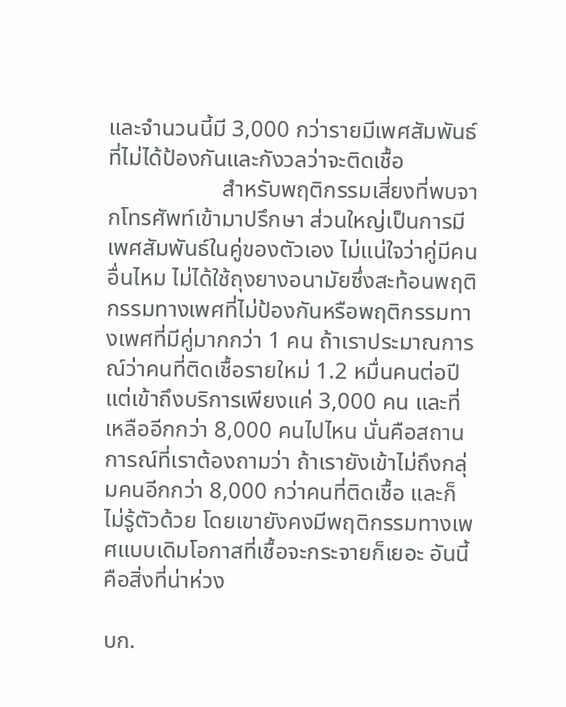และจำนวนนี้มี 3,000 กว่ารายมีเพศสัมพันธ์ที่ไม่ได้ป้องกันและกังวลว่าจะติดเชื้อ
                    สำหรับพฤติกรรมเสี่ยงที่พบจากโทรศัพท์เข้ามาปรึกษา ส่วนใหญ่เป็นการมีเพศสัมพันธ์ในคู่ของตัวเอง ไม่แน่ใจว่าคู่มีคนอื่นไหม ไม่ได้ใช้ถุงยางอนามัยซึ่งสะท้อนพฤติกรรมทางเพศที่ไม่ป้องกันหรือพฤติกรรมทางเพศที่มีคู่มากกว่า 1 คน ถ้าเราประมาณการณ์ว่าคนที่ติดเชื้อรายใหม่ 1.2 หมื่นคนต่อปีแต่เข้าถึงบริการเพียงแค่ 3,000 คน และที่เหลืออีกกว่า 8,000 คนไปไหน นั่นคือสถานการณ์ที่เราต้องถามว่า ถ้าเรายังเข้าไม่ถึงกลุ่มคนอีกกว่า 8,000 กว่าคนที่ติดเชื้อ และก็ไม่รู้ตัวด้วย โดยเขายังคงมีพฤติกรรมทางเพศแบบเดิมโอกาสที่เชื้อจะกระจายก็เยอะ อันนี้คือสิ่งที่น่าห่วง

บก.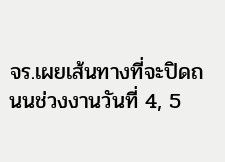จร.เผยเส้นทางที่จะปิดถนนช่วงงานวันที่ 4, 5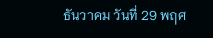ธันวาคม วันที่ 29 พฤศ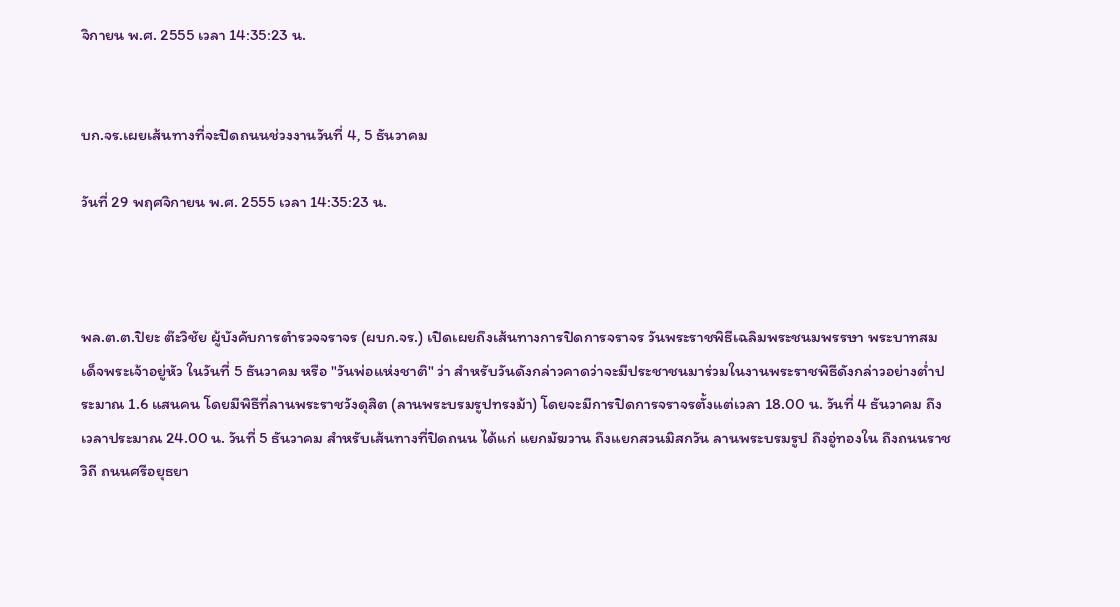จิกายน พ.ศ. 2555 เวลา 14:35:23 น.


บก.จร.เผยเส้นทางที่จะปิดถนนช่วงงานวันที่ 4, 5 ธันวาคม

วันที่ 29 พฤศจิกายน พ.ศ. 2555 เวลา 14:35:23 น.



พล.ต.ต.ปิยะ ต๊ะวิชัย ผู้บังคับการตำรวจจราจร (ผบก.จร.) เปิดเผยถึงเส้นทางการปิดการจราจร วันพระราชพิธีเฉลิมพระชนมพรรษา พระบาทสมเด็จพระเจ้าอยู่หัว ในวันที่ 5 ธันวาคม หรือ "วันพ่อแห่งชาติ" ว่า สำหรับวันดังกล่าวคาดว่าจะมีประชาชนมาร่วมในงานพระราชพิธีดังกล่าวอย่างต่ำประมาณ 1.6 แสนคน โดยมีพิธีที่ลานพระราชวังดุสิต (ลานพระบรมรูปทรงม้า) โดยจะมีการปิดการจราจรตั้งแต่เวลา 18.00 น. วันที่ 4 ธันวาคม ถึงเวลาประมาณ 24.00 น. วันที่ 5 ธันวาคม สำหรับเส้นทางที่ปิดถนน ได้แก่ แยกมัฆวาน ถึงแยกสวนมิสกวัน ลานพระบรมรูป ถึงอู่ทองใน ถึงถนนราชวิถี ถนนศรีอยุธยา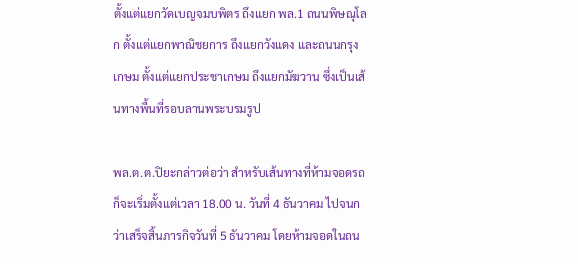ตั้งแต่แยกวัดเบญจมบพิตร ถึงแยก พล.1 ถนนพิษณุโลก ตั้งแต่แยกพาณิชยการ ถึงแยกวังแดง และถนนกรุงเกษม ตั้งแต่แยกประชาเกษม ถึงแยกมัฆวาน ซึ่งเป็นเส้นทางพื้นที่รอบลานพระบรมรูป

พล.ต.ต.ปิยะกล่าวต่อว่า สำหรับเส้นทางที่ห้ามจอดรถ ก็จะเริ่มตั้งแต่เวลา 18.00 น. วันที่ 4 ธันวาคม ไปจนกว่าเสร็จสิ้นภารกิจวันที่ 5 ธันวาคม โดยห้ามจอดในถน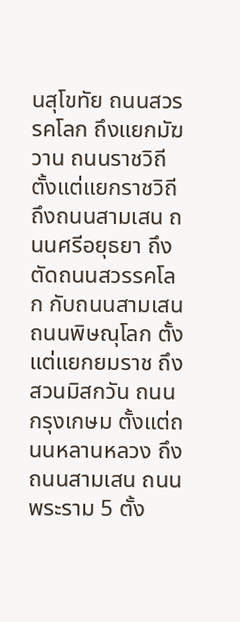นสุโขทัย ถนนสวรรคโลก ถึงแยกมัฆวาน ถนนราชวิถี ตั้งแต่แยกราชวิถี ถึงถนนสามเสน ถนนศรีอยุธยา ถึงตัดถนนสวรรคโลก กับถนนสามเสน ถนนพิษณุโลก ตั้งแต่แยกยมราช ถึงสวนมิสกวัน ถนนกรุงเกษม ตั้งแต่ถนนหลานหลวง ถึงถนนสามเสน ถนนพระราม 5 ตั้ง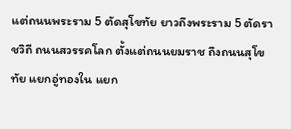แต่ถนนพระราม 5 ตัดสุโขทัย ยาวถึงพระราม 5 ตัดราชวิถี ถนนสวรรคโลก ตั้งแต่ถนนยมราช ถึงถนนสุโขทัย แยกอู่ทองใน แยก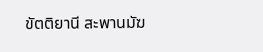ขัตติยานี สะพานมัฆ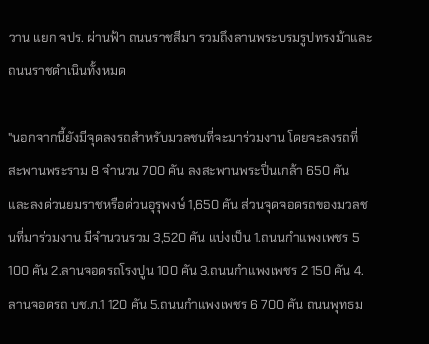วาน แยก จปร. ผ่านฟ้า ถนนราชสีมา รวมถึงลานพระบรมรูปทรงม้าและถนนราชดำเนินทั้งหมด

"นอกจากนี้ยังมีจุดลงรถสำหรับมวลชนที่จะมาร่วมงาน โดยจะลงรถที่สะพานพระราม 8 จำนวน 700 คัน ลงสะพานพระปิ่นเกล้า 650 คัน และลงด่วนยมราชหรือด่วนอุรุพงษ์ 1,650 คัน ส่วนจุดจอดรถของมวลชนที่มาร่วมงาน มีจำนวนรวม 3,520 คัน แบ่งเป็น 1.ถนนกำแพงเพชร 5 100 คัน 2.ลานจอดรถโรงปูน 100 คัน 3.ถนนกำแพงเพชร 2 150 คัน 4.ลานจอดรถ บช.ภ.1 120 คัน 5.ถนนกำแพงเพชร 6 700 คัน ถนนพุทธม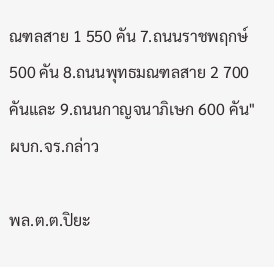ณฑลสาย 1 550 คัน 7.ถนนราชพฤกษ์ 500 คัน 8.ถนนพุทธมณฑลสาย 2 700 คันและ 9.ถนนกาญจนาภิเษก 600 คัน" ผบก.จร.กล่าว

พล.ต.ต.ปิยะ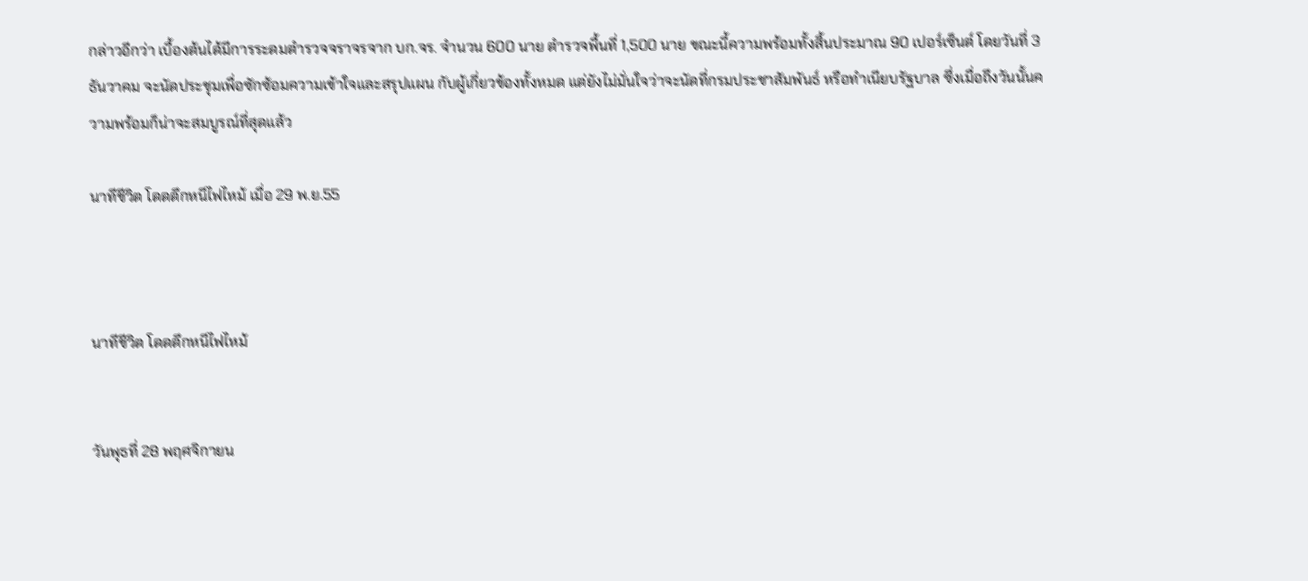กล่าวอีกว่า เบื้องต้นได้มีการระดมตำรวจจราจรจาก บก.จร. จำนวน 600 นาย ตำรวจพื้นที่ 1,500 นาย ขณะนี้ความพร้อมทั้งสิ้นประมาณ 90 เปอร์เซ็นต์ โดยวันที่ 3 ธันวาคม จะนัดประชุมเพื่อซักซ้อมความเข้าใจและสรุปแผน กับผู้เกี่ยวข้องทั้งหมด แต่ยังไม่มั่นใจว่าจะนัดที่กรมประชาสัมพันธ์ หรือทำเนียบรัฐบาล ซึ่งเมื่อถึงวันนั้นความพร้อมก็น่าจะสมบูรณ์ที่สุดแล้ว

นาทีชีวิต โดดตึกหนีไฟไหม้ เมื่อ 29 พ.ย.55



นาทีชีวิต โดดตึกหนีไฟไหม้


วันพุธที่ 28 พฤศจิกายน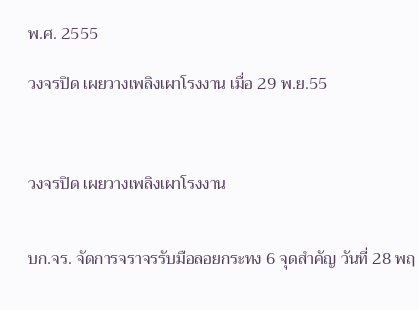พ.ศ. 2555

วงจรปิด เผยวางเพลิงเผาโรงงาน เมื่อ 29 พ.ย.55



วงจรปิด เผยวางเพลิงเผาโรงงาน


บก.จร. จัดการจราจรรับมือลอยกระทง 6 จุดสำคัญ วันที่ 28 พฤ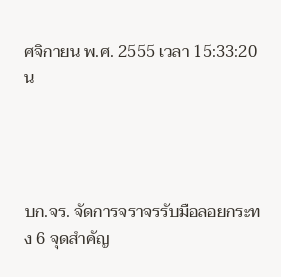ศจิกายน พ.ศ. 2555 เวลา 15:33:20 น




บก.จร. จัดการจราจรรับมือลอยกระทง 6 จุดสำคัญ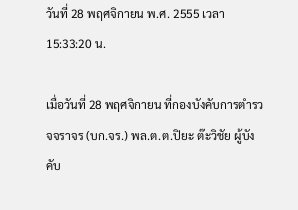วันที่ 28 พฤศจิกายน พ.ศ. 2555 เวลา 15:33:20 น.

เมื่อวันที่ 28 พฤศจิกายน ที่กองบังคับการตำรวจจราจร (บก.จร.) พล.ต.ต.ปิยะ ต๊ะวิชัย ผู้บังคับ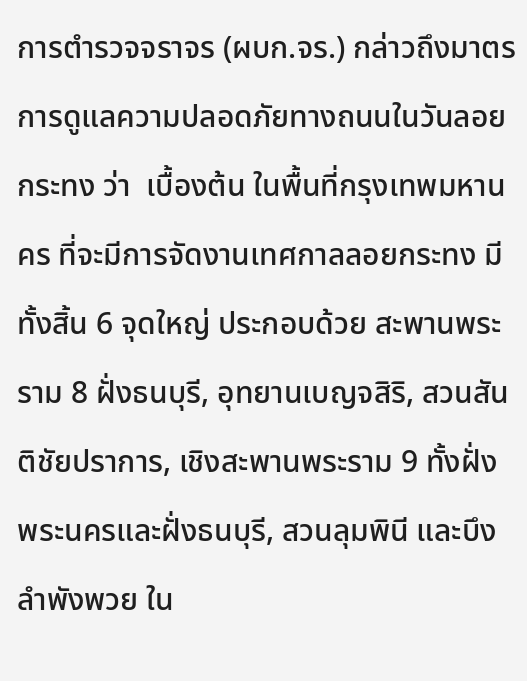การตำรวจจราจร (ผบก.จร.) กล่าวถึงมาตรการดูแลความปลอดภัยทางถนนในวันลอยกระทง ว่า  เบื้องต้น ในพื้นที่กรุงเทพมหานคร ที่จะมีการจัดงานเทศกาลลอยกระทง มีทั้งสิ้น 6 จุดใหญ่ ประกอบด้วย สะพานพระราม 8 ฝั่งธนบุรี, อุทยานเบญจสิริ, สวนสันติชัยปราการ, เชิงสะพานพระราม 9 ทั้งฝั่งพระนครและฝั่งธนบุรี, สวนลุมพินี และบึงลำพังพวย ใน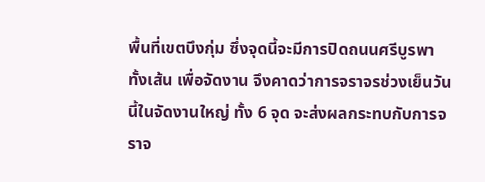พื้นที่เขตบึงกุ่ม ซึ่งจุดนี้จะมีการปิดถนนศรีบูรพาทั้งเส้น เพื่อจัดงาน จึงคาดว่าการจราจรช่วงเย็นวันนี้ในจัดงานใหญ่ ทั้ง 6 จุด จะส่งผลกระทบกับการจราจ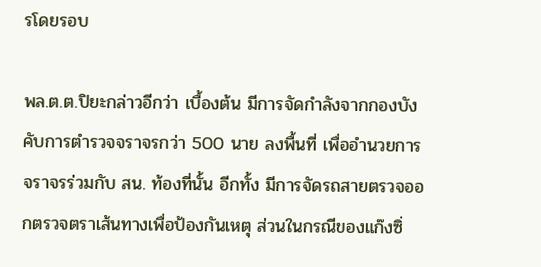รโดยรอบ

พล.ต.ต.ปิยะกล่าวอีกว่า เบื้องต้น มีการจัดกำลังจากกองบังคับการตำรวจจราจรกว่า 500 นาย ลงพื้นที่ เพื่ออำนวยการจราจรร่วมกับ สน. ท้องที่นั้น อีกทั้ง มีการจัดรถสายตรวจออกตรวจตราเส้นทางเพื่อป้องกันเหตุ ส่วนในกรณีของแก๊งซิ่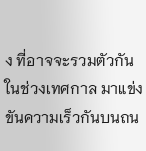ง ที่อาจจะรวมตัวกันในช่วงเทศกาล มาแข่งขันความเร็วกันบนถน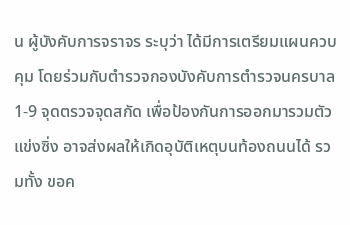น ผู้บังคับการจราจร ระบุว่า ได้มีการเตรียมแผนควบคุม โดยร่วมกับตำรวจกองบังคับการตำรวจนครบาล 1-9 จุดตรวจจุดสกัด เพื่อป้องกันการออกมารวมตัวแข่งซิ่ง อาจส่งผลให้เกิดอุบัติเหตุบนท้องถนนได้ รวมทั้ง ขอค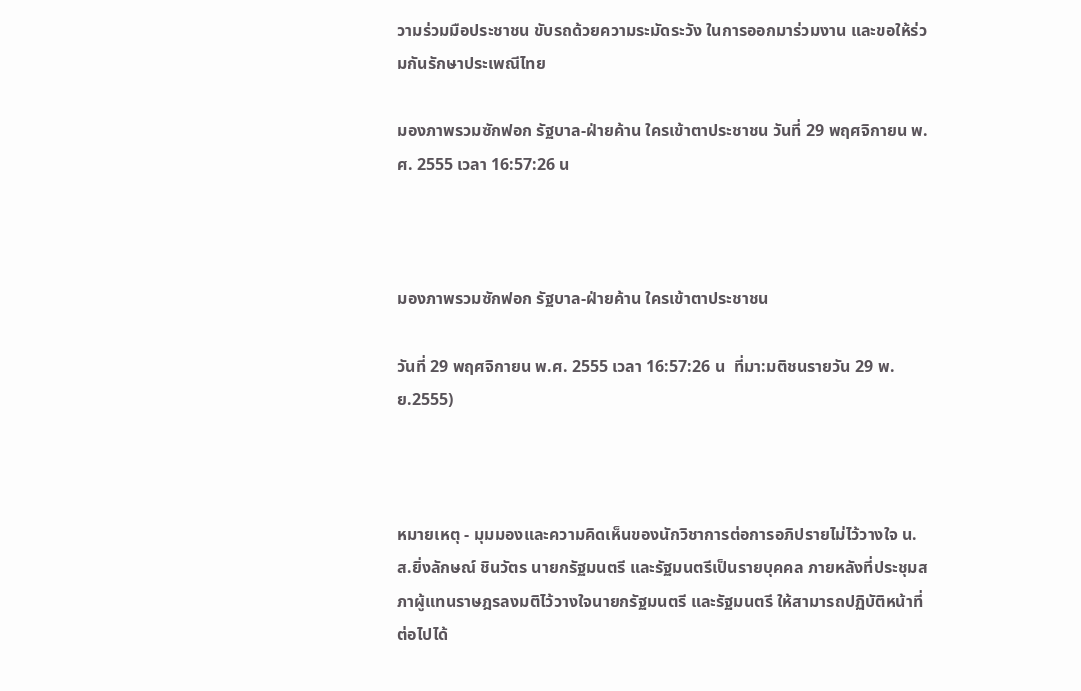วามร่วมมือประชาชน ขับรถด้วยความระมัดระวัง ในการออกมาร่วมงาน และขอให้ร่วมกันรักษาประเพณีไทย

มองภาพรวมซักฟอก รัฐบาล-ฝ่ายค้าน ใครเข้าตาประชาชน วันที่ 29 พฤศจิกายน พ.ศ. 2555 เวลา 16:57:26 น



มองภาพรวมซักฟอก รัฐบาล-ฝ่ายค้าน ใครเข้าตาประชาชน

วันที่ 29 พฤศจิกายน พ.ศ. 2555 เวลา 16:57:26 น  ที่มา:มติชนรายวัน 29 พ.ย.2555)



หมายเหตุ - มุมมองและความคิดเห็นของนักวิชาการต่อการอภิปรายไม่ไว้วางใจ น.ส.ยิ่งลักษณ์ ชินวัตร นายกรัฐมนตรี และรัฐมนตรีเป็นรายบุคคล ภายหลังที่ประชุมสภาผู้แทนราษฎรลงมติไว้วางใจนายกรัฐมนตรี และรัฐมนตรี ให้สามารถปฏิบัติหน้าที่ต่อไปได้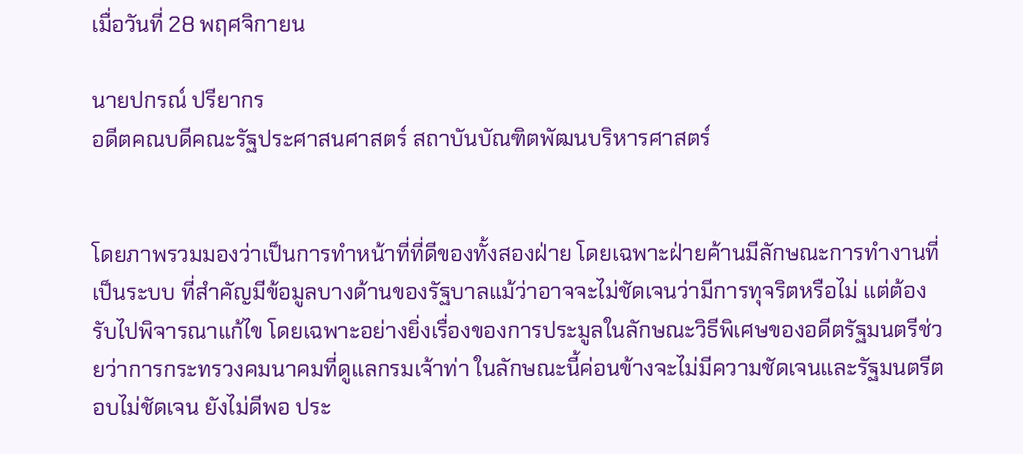เมื่อวันที่ 28 พฤศจิกายน

นายปกรณ์ ปรียากร
อดีตคณบดีคณะรัฐประศาสนศาสตร์ สถาบันบัณฑิตพัฒนบริหารศาสตร์


โดยภาพรวมมองว่าเป็นการทำหน้าที่ที่ดีของทั้งสองฝ่าย โดยเฉพาะฝ่ายค้านมีลักษณะการทำงานที่เป็นระบบ ที่สำคัญมีข้อมูลบางด้านของรัฐบาลแม้ว่าอาจจะไม่ชัดเจนว่ามีการทุจริตหรือไม่ แต่ต้องรับไปพิจารณาแก้ไข โดยเฉพาะอย่างยิ่งเรื่องของการประมูลในลักษณะวิธีพิเศษของอดีตรัฐมนตรีช่วยว่าการกระทรวงคมนาคมที่ดูแลกรมเจ้าท่า ในลักษณะนี้ค่อนข้างจะไม่มีความชัดเจนและรัฐมนตรีตอบไม่ชัดเจน ยังไม่ดีพอ ประ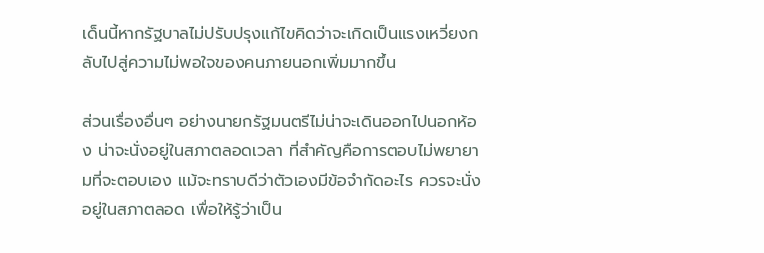เด็นนี้หากรัฐบาลไม่ปรับปรุงแก้ไขคิดว่าจะเกิดเป็นแรงเหวี่ยงกลับไปสู่ความไม่พอใจของคนภายนอกเพิ่มมากขึ้น

ส่วนเรื่องอื่นๆ อย่างนายกรัฐมนตรีไม่น่าจะเดินออกไปนอกห้อง น่าจะนั่งอยู่ในสภาตลอดเวลา ที่สำคัญคือการตอบไม่พยายามที่จะตอบเอง แม้จะทราบดีว่าตัวเองมีข้อจำกัดอะไร ควรจะนั่งอยู่ในสภาตลอด เพื่อให้รู้ว่าเป็น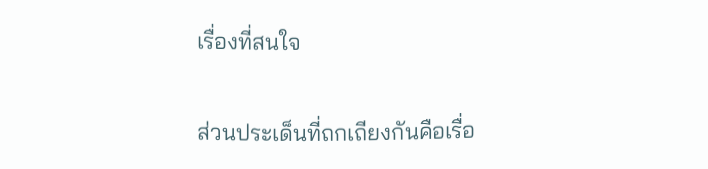เรื่องที่สนใจ

ส่วนประเด็นที่ถกเถียงกันคือเรื่อ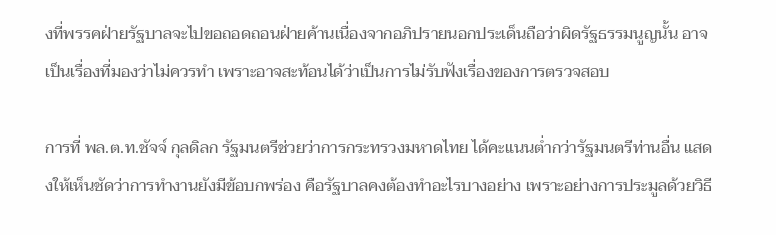งที่พรรคฝ่ายรัฐบาลจะไปขอถอดถอนฝ่ายค้านเนื่องจากอภิปรายนอกประเด็นถือว่าผิดรัฐธรรมนูญนั้น อาจเป็นเรื่องที่มองว่าไม่ควรทำ เพราะอาจสะท้อนได้ว่าเป็นการไม่รับฟังเรื่องของการตรวจสอบ

การที่ พล.ต.ท.ชัจจ์ กุลดิลก รัฐมนตรีช่วยว่าการกระทรวงมหาดไทย ได้คะแนนต่ำกว่ารัฐมนตรีท่านอื่น แสดงให้เห็นชัดว่าการทำงานยังมีข้อบกพร่อง คือรัฐบาลคงต้องทำอะไรบางอย่าง เพราะอย่างการประมูลด้วยวิธี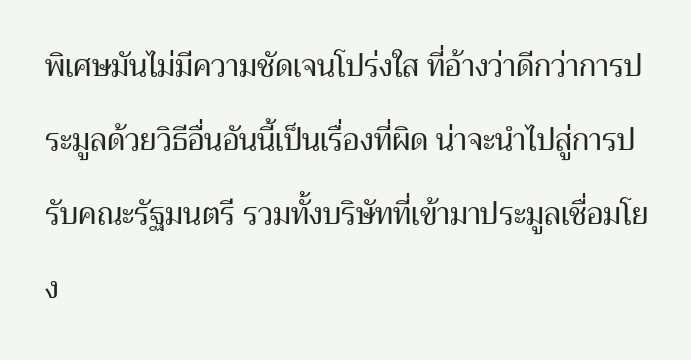พิเศษมันไม่มีความชัดเจนโปร่งใส ที่อ้างว่าดีกว่าการประมูลด้วยวิธีอื่นอันนี้เป็นเรื่องที่ผิด น่าจะนำไปสู่การปรับคณะรัฐมนตรี รวมทั้งบริษัทที่เข้ามาประมูลเชื่อมโยง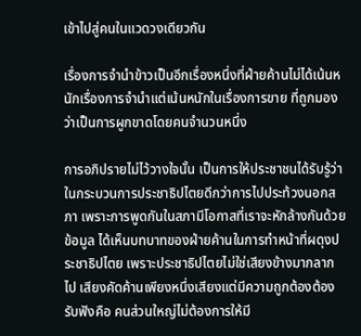เข้าไปสู่คนในแวดวงเดียวกัน

เรื่องการจำนำข้าวเป็นอีกเรื่องหนึ่งที่ฝ่ายค้านไม่ได้เน้นหนักเรื่องการจำนำแต่เน้นหนักในเรื่องการขาย ที่ถูกมองว่าเป็นการผูกขาดโดยคนจำนวนหนึ่ง

การอภิปรายไม่ไว้วางใจนั้น เป็นการให้ประชาชนได้รับรู้ว่าในกระบวนการประชาธิปไตยดีกว่าการไปประท้วงนอกสภา เพราะการพูดกันในสภามีโอกาสที่เราจะหักล้างกันด้วยข้อมูล ได้เห็นบทบาทของฝ่ายค้านในการทำหน้าที่ผดุงประชาธิปไตย เพราะประชาธิปไตยไม่ใช่เสียงข้างมากลากไป เสียงคัดค้านเพียงหนึ่งเสียงแต่มีความถูกต้องต้องรับฟังคือ คนส่วนใหญ่ไม่ต้องการให้มี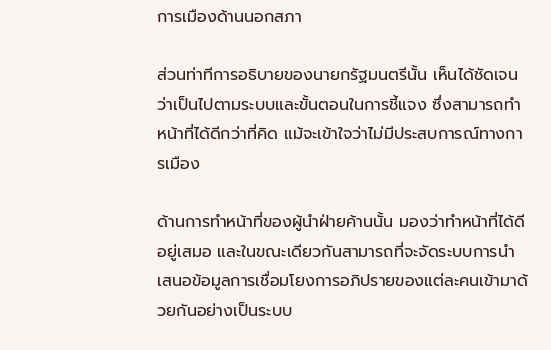การเมืองด้านนอกสภา

ส่วนท่าทีการอธิบายของนายกรัฐมนตรีนั้น เห็นได้ชัดเจนว่าเป็นไปตามระบบและขั้นตอนในการชี้แจง ซึ่งสามารถทำหน้าที่ได้ดีกว่าที่คิด แม้จะเข้าใจว่าไม่มีประสบการณ์ทางการเมือง

ด้านการทำหน้าที่ของผู้นำฝ่ายค้านนั้น มองว่าทำหน้าที่ได้ดีอยู่เสมอ และในขณะเดียวกันสามารถที่จะจัดระบบการนำเสนอข้อมูลการเชื่อมโยงการอภิปรายของแต่ละคนเข้ามาด้วยกันอย่างเป็นระบบ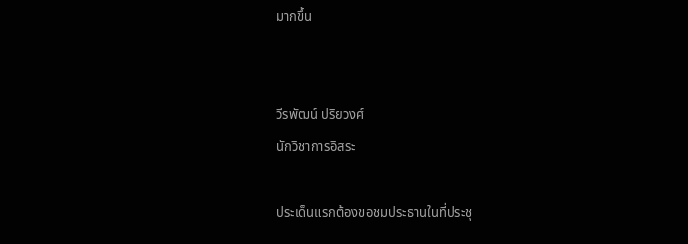มากขึ้น


วีรพัฒน์ ปริยวงศ์
นักวิชาการอิสระ

ประเด็นแรกต้องขอชมประธานในที่ประชุ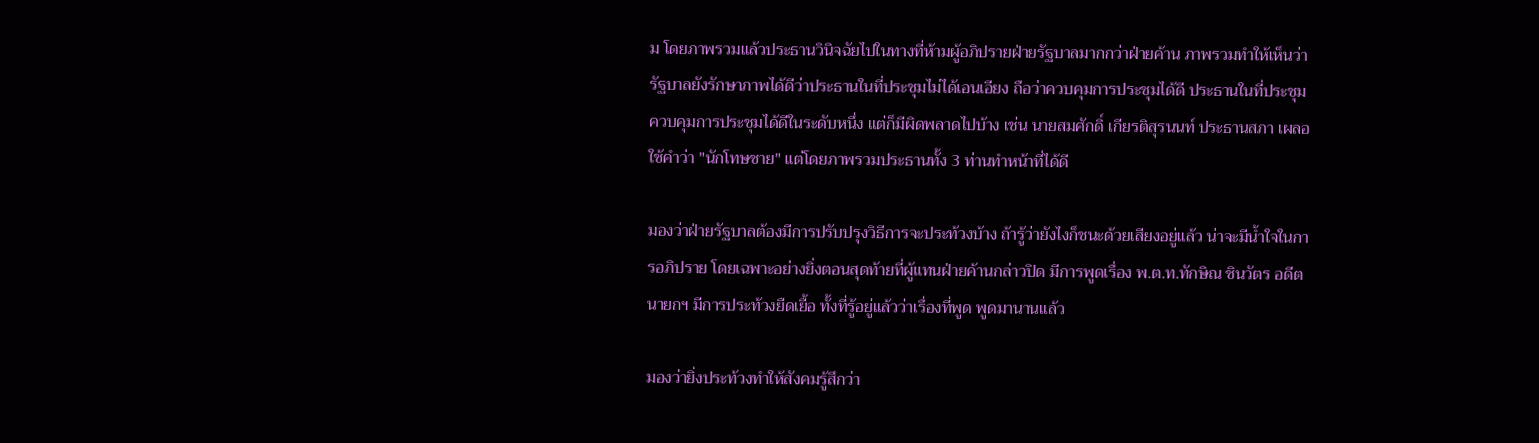ม โดยภาพรวมแล้วประธานวินิจฉัยไปในทางที่ห้ามผู้อภิปรายฝ่ายรัฐบาลมากกว่าฝ่ายค้าน ภาพรวมทำให้เห็นว่ารัฐบาลยังรักษาภาพได้ดีว่าประธานในที่ประชุมไม่ได้เอนเอียง ถือว่าควบคุมการประชุมได้ดี ประธานในที่ประชุมควบคุมการประชุมได้ดีในระดับหนึ่ง แต่ก็มีผิดพลาดไปบ้าง เช่น นายสมศักดิ์ เกียรติสุรนนท์ ประธานสภา เผลอใช้คำว่า "นักโทษชาย" แต่โดยภาพรวมประธานทั้ง 3 ท่านทำหน้าที่ได้ดี

มองว่าฝ่ายรัฐบาลต้องมีการปรับปรุงวิธีการจะประท้วงบ้าง ถ้ารู้ว่ายังไงก็ชนะด้วยเสียงอยู่แล้ว น่าจะมีน้ำใจในการอภิปราย โดยเฉพาะอย่างยิ่งตอนสุดท้ายที่ผู้แทนฝ่ายค้านกล่าวปิด มีการพูดเรื่อง พ.ต.ท.ทักษิณ ชินวัตร อดีตนายกฯ มีการประท้วงยืดเยื้อ ทั้งที่รู้อยู่แล้วว่าเรื่องที่พูด พูดมานานแล้ว

มองว่ายิ่งประท้วงทำให้สังคมรู้สึกว่า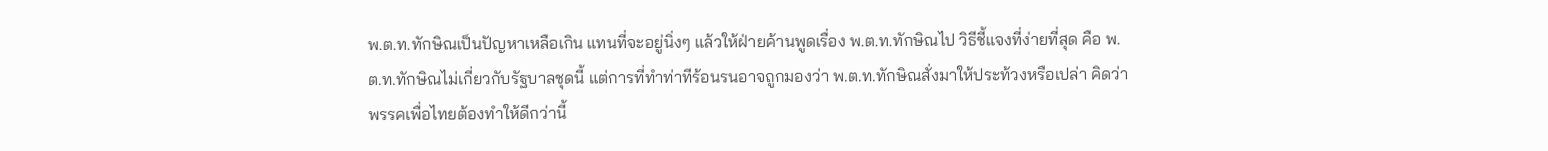พ.ต.ท.ทักษิณเป็นปัญหาเหลือเกิน แทนที่จะอยู่นิ่งๆ แล้วให้ฝ่ายค้านพูดเรื่อง พ.ต.ท.ทักษิณไป วิธีชี้แจงที่ง่ายที่สุด คือ พ.ต.ท.ทักษิณไม่เกี่ยวกับรัฐบาลชุดนี้ แต่การที่ทำท่าทีร้อนรนอาจถูกมองว่า พ.ต.ท.ทักษิณสั่งมาให้ประท้วงหรือเปล่า คิดว่าพรรคเพื่อไทยต้องทำให้ดีกว่านี้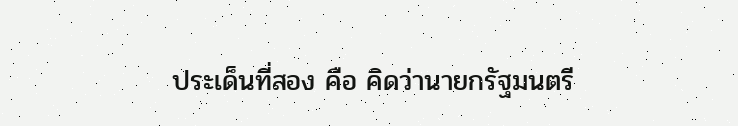ประเด็นที่สอง คือ คิดว่านายกรัฐมนตรี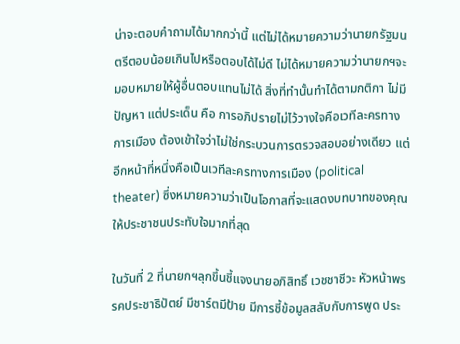น่าจะตอบคำถามได้มากกว่านี้ แต่ไม่ได้หมายความว่านายกรัฐมนตรีตอบน้อยเกินไปหรือตอบได้ไม่ดี ไม่ได้หมายความว่านายกฯจะมอบหมายให้ผู้อื่นตอบแทนไม่ได้ สิ่งที่ทำนั้นทำได้ตามกติกา ไม่มีปัญหา แต่ประเด็น คือ การอภิปรายไม่ไว้วางใจคือเวทีละครทางการเมือง ต้องเข้าใจว่าไม่ใช่กระบวนการตรวจสอบอย่างเดียว แต่อีกหน้าที่หนึ่งคือเป็นเวทีละครทางการเมือง (political theater) ซึ่งหมายความว่าเป็นโอกาสที่จะแสดงบทบาทของคุณให้ประชาชนประทับใจมากที่สุด

ในวันที่ 2 ที่นายกฯลุกขึ้นชี้แจงนายอภิสิทธิ์ เวชชาชีวะ หัวหน้าพรรคประชาธิปัตย์ มีชาร์ตมีป้าย มีการชี้ข้อมูลสลับกับการพูด ประ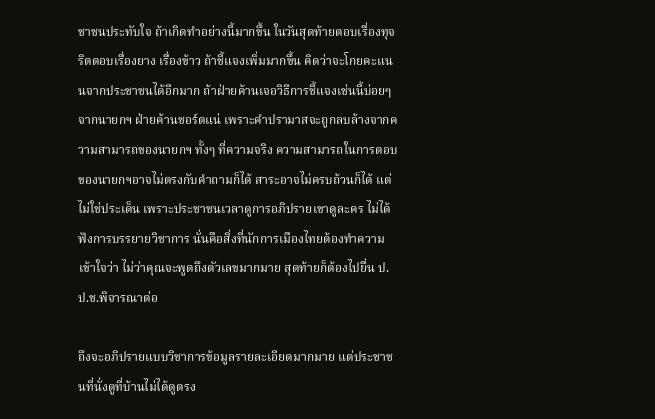ชาชนประทับใจ ถ้าเกิดทำอย่างนี้มากขึ้น ในวันสุดท้ายตอบเรื่องทุจริตตอบเรื่องยาง เรื่องข้าว ถ้าชี้แจงเพิ่มมากขึ้น คิดว่าจะโกยคะแนนจากประชาชนได้อีกมาก ถ้าฝ่ายค้านเจอวิธีการชี้แจงเช่นนี้บ่อยๆ จากนายกฯ ฝ่ายค้านชอร์ตแน่ เพราะคำปรามาสจะถูกลบล้างจากความสามารถของนายกฯ ทั้งๆ ที่ความจริง ความสามารถในการตอบของนายกฯอาจไม่ตรงกับคำถามก็ได้ สาระอาจไม่ครบถ้วนก็ได้ แต่ไม่ใช่ประเด็น เพราะประชาชนเวลาดูการอภิปรายเขาดูละคร ไม่ได้ฟังการบรรยายวิชาการ นั่นคือสิ่งที่นักการเมืองไทยต้องทำความเข้าใจว่า ไม่ว่าคุณจะพูดถึงตัวเลขมากมาย สุดท้ายก็ต้องไปยื่น ป.ป.ช.พิจารณาต่อ

ถึงจะอภิปรายแบบวิชาการข้อมูลรายละเอียดมากมาย แต่ประชาชนที่นั่งดูที่บ้านไม่ได้ดูตรง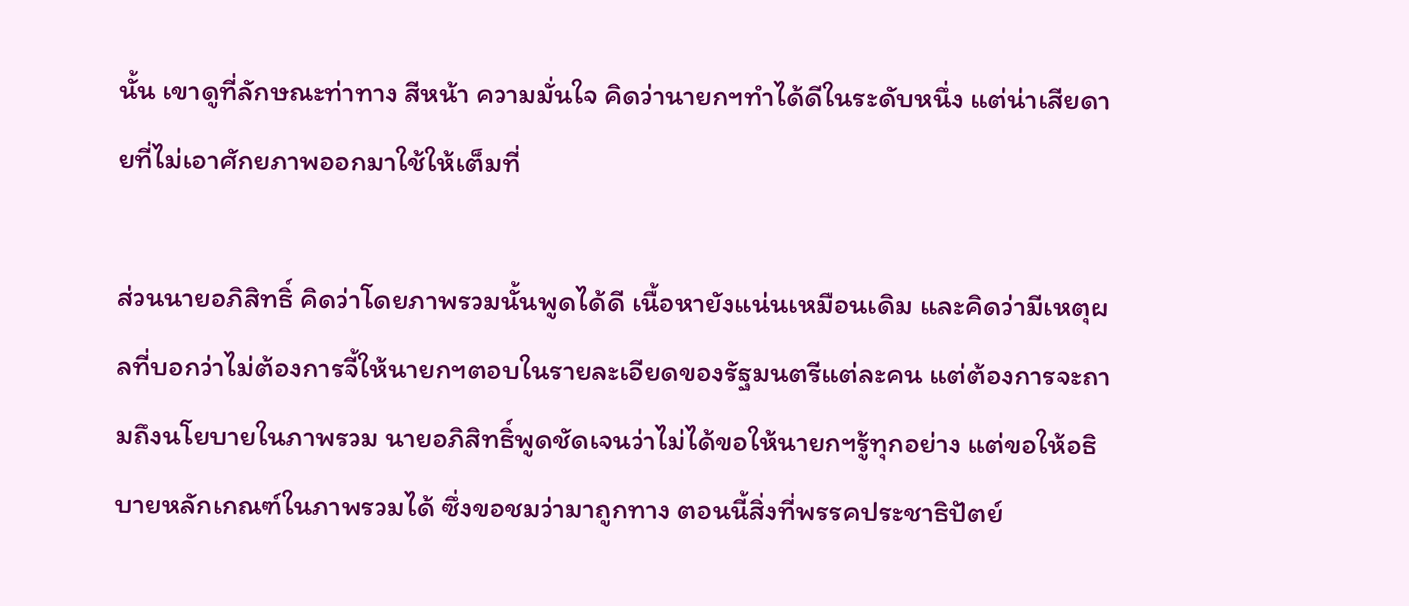นั้น เขาดูที่ลักษณะท่าทาง สีหน้า ความมั่นใจ คิดว่านายกฯทำได้ดีในระดับหนึ่ง แต่น่าเสียดายที่ไม่เอาศักยภาพออกมาใช้ให้เต็มที่

ส่วนนายอภิสิทธิ์ คิดว่าโดยภาพรวมนั้นพูดได้ดี เนื้อหายังแน่นเหมือนเดิม และคิดว่ามีเหตุผลที่บอกว่าไม่ต้องการจี้ให้นายกฯตอบในรายละเอียดของรัฐมนตรีแต่ละคน แต่ต้องการจะถามถึงนโยบายในภาพรวม นายอภิสิทธิ์พูดชัดเจนว่าไม่ได้ขอให้นายกฯรู้ทุกอย่าง แต่ขอให้อธิบายหลักเกณฑ์ในภาพรวมได้ ซึ่งขอชมว่ามาถูกทาง ตอนนี้สิ่งที่พรรคประชาธิปัตย์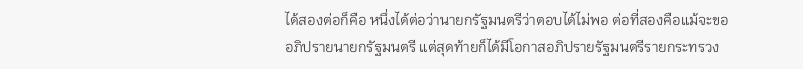ได้สองต่อก็คือ หนึ่งได้ต่อว่านายกรัฐมนตรีว่าตอบได้ไม่พอ ต่อที่สองคือแม้จะขออภิปรายนายกรัฐมนตรี แต่สุดท้ายก็ได้มีโอกาสอภิปรายรัฐมนตรีรายกระทรวง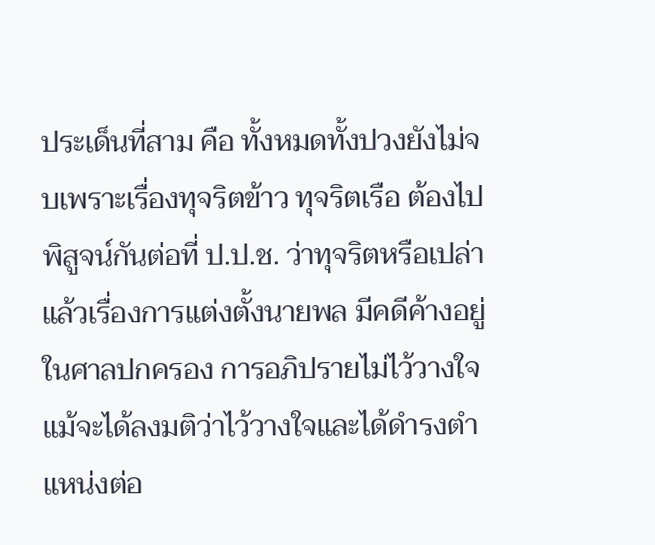ประเด็นที่สาม คือ ทั้งหมดทั้งปวงยังไม่จบเพราะเรื่องทุจริตข้าว ทุจริตเรือ ต้องไปพิสูจน์กันต่อที่ ป.ป.ช. ว่าทุจริตหรือเปล่า แล้วเรื่องการแต่งตั้งนายพล มีคดีค้างอยู่ในศาลปกครอง การอภิปรายไม่ไว้วางใจแม้จะได้ลงมติว่าไว้วางใจและได้ดำรงตำแหน่งต่อ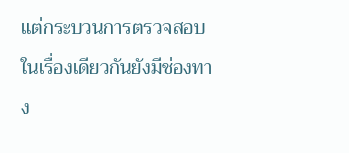แต่กระบวนการตรวจสอบในเรื่องเดียวกันยังมีช่องทาง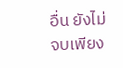อื่น ยังไม่จบเพียง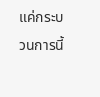แค่กระบวนการนี้